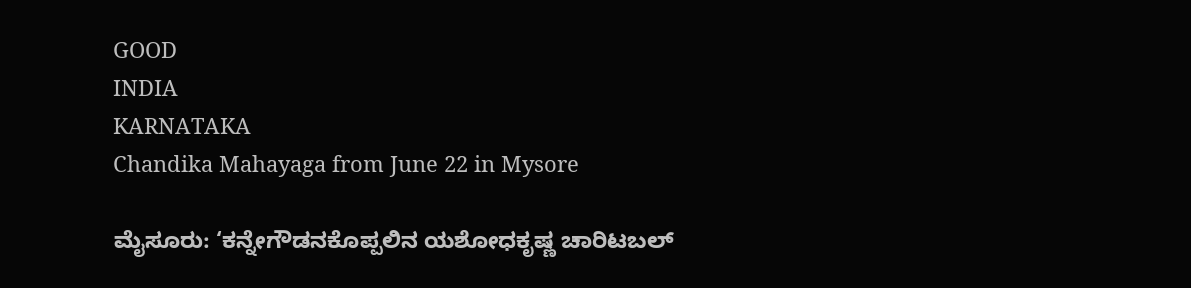GOOD
INDIA
KARNATAKA
Chandika Mahayaga from June 22 in Mysore

ಮೈಸೂರು: ‘ಕನ್ನೇಗೌಡನಕೊಪ್ಪಲಿನ ಯಶೋಧಕೃಷ್ಣ ಚಾರಿಟಬಲ್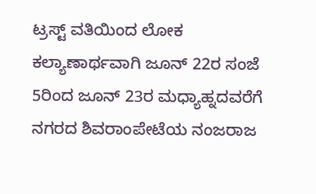ಟ್ರಸ್ಟ್ ವತಿಯಿಂದ ಲೋಕ ಕಲ್ಯಾಣಾರ್ಥವಾಗಿ ಜೂನ್ 22ರ ಸಂಜೆ 5ರಿಂದ ಜೂನ್ 23ರ ಮಧ್ಯಾಹ್ನದವರೆಗೆ ನಗರದ ಶಿವರಾಂಪೇಟೆಯ ನಂಜರಾಜ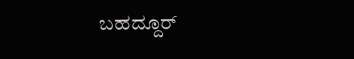ಬಹದ್ದೂರ್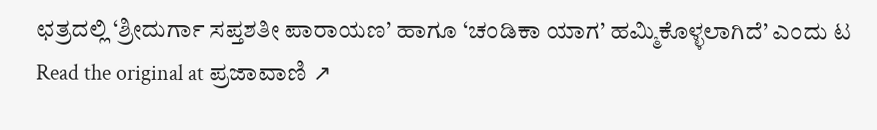ಛತ್ರದಲ್ಲಿ ‘ಶ್ರೀದುರ್ಗಾ ಸಪ್ತಶತೀ ಪಾರಾಯಣ’ ಹಾಗೂ ‘ಚಂಡಿಕಾ ಯಾಗ’ ಹಮ್ಮಿಕೊಳ್ಳಲಾಗಿದೆ’ ಎಂದು ಟ
Read the original at ಪ್ರಜಾವಾಣಿ ↗